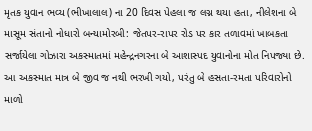મૃતક યુવાન ભવ્ય (ભીખાલાલ) ના 20 દિવસ પેહલા જ લગ્ન થયા હતા, નીલેશના બે માસૂમ સંતાનો નોધારો બન્યામોરબી: જેતપર-રાપર રોડ પર કાર તળાવમાં ખાબકતા સર્જાયેલા ગોઝારા અકસ્માતમાં મહેન્દ્રનગરના બે આશાસ્પદ યુવાનોના મોત નિપજ્યા છે. આ અકસ્માત માત્ર બે જીવ જ નથી ભરખી ગયો, પરંતુ બે હસતા-રમતા પરિવારોનો માળો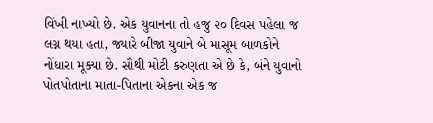વિંખી નાખ્યો છે. એક યુવાનના તો હજુ ૨૦ દિવસ પહેલા જ લગ્ન થયા હતા, જ્યારે બીજા યુવાને બે માસૂમ બાળકોને નોંધારા મૂક્યા છે. સૌથી મોટી કરુણતા એ છે કે, બંને યુવાનો પોતપોતાના માતા-પિતાના એકના એક જ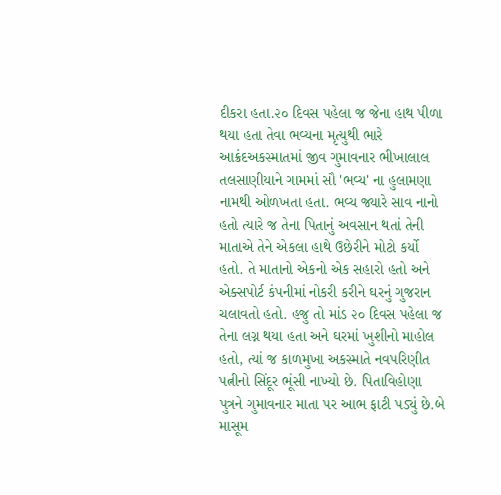દીકરા હતા.૨૦ દિવસ પહેલા જ જેના હાથ પીળા થયા હતા તેવા ભવ્યના મૃત્યુથી ભારે આક્રંદઅકસ્માતમાં જીવ ગુમાવનાર ભીખાલાલ તલસાણીયાને ગામમાં સૌ 'ભવ્ય' ના હુલામણા નામથી ઓળખતા હતા. ભવ્ય જ્યારે સાવ નાનો હતો ત્યારે જ તેના પિતાનું અવસાન થતાં તેની માતાએ તેને એકલા હાથે ઉછેરીને મોટો કર્યો હતો. તે માતાનો એકનો એક સહારો હતો અને એક્સપોર્ટ કંપનીમાં નોકરી કરીને ઘરનું ગુજરાન ચલાવતો હતો. હજુ તો માંડ ૨૦ દિવસ પહેલા જ તેના લગ્ન થયા હતા અને ઘરમાં ખુશીનો માહોલ હતો, ત્યાં જ કાળમુખા અકસ્માતે નવપરિણીત પત્નીનો સિંદૂર ભૂંસી નાખ્યો છે. પિતાવિહોણા પુત્રને ગુમાવનાર માતા પર આભ ફાટી પડ્યું છે.બે માસૂમ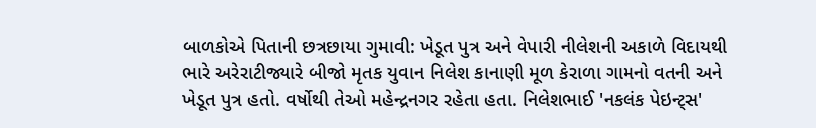બાળકોએ પિતાની છત્રછાયા ગુમાવી: ખેડૂત પુત્ર અને વેપારી નીલેશની અકાળે વિદાયથી ભારે અરેરાટીજ્યારે બીજો મૃતક યુવાન નિલેશ કાનાણી મૂળ કેરાળા ગામનો વતની અને ખેડૂત પુત્ર હતો. વર્ષોથી તેઓ મહેન્દ્રનગર રહેતા હતા. નિલેશભાઈ 'નકલંક પેઇન્ટ્સ'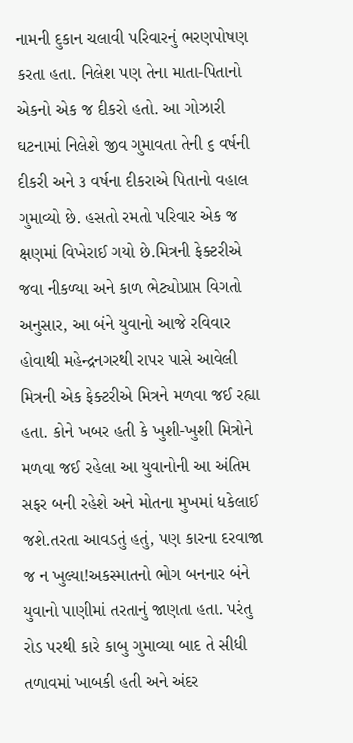નામની દુકાન ચલાવી પરિવારનું ભરણપોષણ કરતા હતા. નિલેશ પણ તેના માતા-પિતાનો એકનો એક જ દીકરો હતો. આ ગોઝારી ઘટનામાં નિલેશે જીવ ગુમાવતા તેની ૬ વર્ષની દીકરી અને ૩ વર્ષના દીકરાએ પિતાનો વહાલ ગુમાવ્યો છે. હસતો રમતો પરિવાર એક જ ક્ષણમાં વિખેરાઈ ગયો છે.મિત્રની ફેક્ટરીએ જવા નીકળ્યા અને કાળ ભેટ્યોપ્રાપ્ત વિગતો અનુસાર, આ બંને યુવાનો આજે રવિવાર હોવાથી મહેન્દ્રનગરથી રાપર પાસે આવેલી મિત્રની એક ફેક્ટરીએ મિત્રને મળવા જઈ રહ્યા હતા. કોને ખબર હતી કે ખુશી-ખુશી મિત્રોને મળવા જઈ રહેલા આ યુવાનોની આ અંતિમ સફર બની રહેશે અને મોતના મુખમાં ધકેલાઈ જશે.તરતા આવડતું હતું, પણ કારના દરવાજા જ ન ખુલ્યા!અકસ્માતનો ભોગ બનનાર બંને યુવાનો પાણીમાં તરતાનું જાણતા હતા. પરંતુ રોડ પરથી કારે કાબુ ગુમાવ્યા બાદ તે સીધી તળાવમાં ખાબકી હતી અને અંદર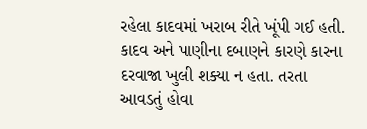રહેલા કાદવમાં ખરાબ રીતે ખૂંપી ગઈ હતી. કાદવ અને પાણીના દબાણને કારણે કારના દરવાજા ખુલી શક્યા ન હતા. તરતા આવડતું હોવા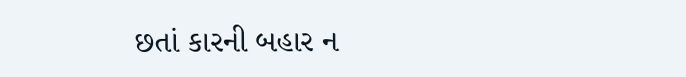છતાં કારની બહાર ન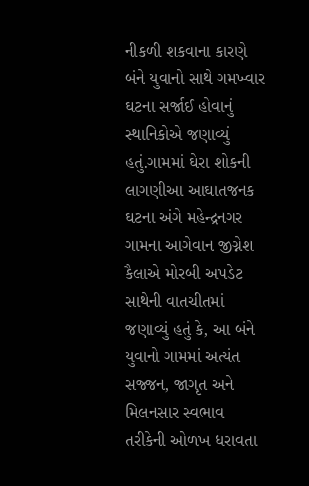નીકળી શકવાના કારણે બંને યુવાનો સાથે ગમખ્વાર ઘટના સર્જાઈ હોવાનું સ્થાનિકોએ જણાવ્યું હતું.ગામમાં ઘેરા શોકની લાગણીઆ આઘાતજનક ઘટના અંગે મહેન્દ્રનગર ગામના આગેવાન જીગ્નેશ કૈલાએ મોરબી અપડેટ સાથેની વાતચીતમાં જણાવ્યું હતું કે, આ બંને યુવાનો ગામમાં અત્યંત સજ્જન, જાગૃત અને મિલનસાર સ્વભાવ તરીકેની ઓળખ ધરાવતા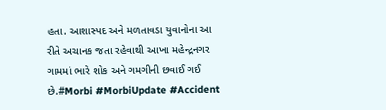હતા. આશાસ્પદ અને મળતાવડા યુવાનોના આ રીતે અચાનક જતા રહેવાથી આખા મહેન્દ્રનગર ગામમાં ભારે શોક અને ગમગીની છવાઈ ગઈ છે.#Morbi #MorbiUpdate #Accident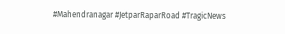#Mahendranagar #JetparRaparRoad #TragicNews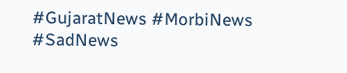#GujaratNews #MorbiNews #SadNews